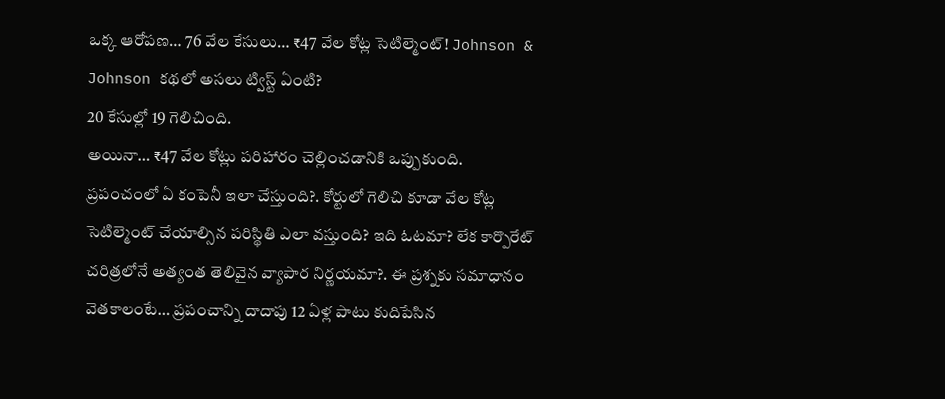ఒక్క ఆరోపణ… 76 వేల కేసులు… ₹47 వేల కోట్ల సెటిల్మెంట్! Johnson & Johnson కథలో అసలు ట్విస్ట్ ఏంటి?
20 కేసుల్లో 19 గెలిచింది.
అయినా… ₹47 వేల కోట్లు పరిహారం చెల్లించడానికి ఒప్పుకుంది.
ప్రపంచంలో ఏ కంపెనీ ఇలా చేస్తుంది?. కోర్టులో గెలిచి కూడా వేల కోట్ల సెటిల్మెంట్ చేయాల్సిన పరిస్థితి ఎలా వస్తుంది? ఇది ఓటమా? లేక కార్పొరేట్ చరిత్రలోనే అత్యంత తెలివైన వ్యాపార నిర్ణయమా?. ఈ ప్రశ్నకు సమాధానం వెతకాలంటే… ప్రపంచాన్ని దాదాపు 12 ఏళ్ల పాటు కుదిపేసిన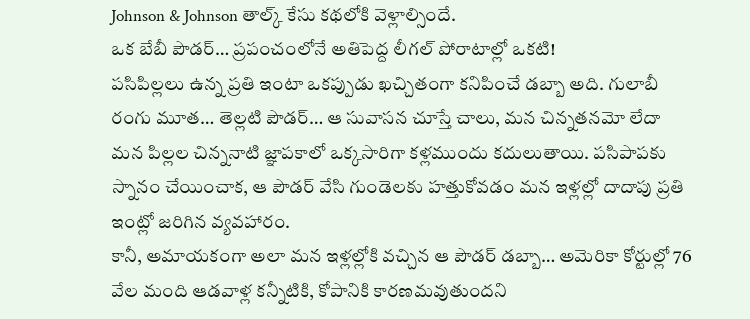Johnson & Johnson తాల్క్ కేసు కథలోకి వెళ్లాల్సిందే.
ఒక బేబీ పౌడర్… ప్రపంచంలోనే అతిపెద్ద లీగల్ పోరాటాల్లో ఒకటి!
పసిపిల్లలు ఉన్న ప్రతి ఇంటా ఒకప్పుడు ఖచ్చితంగా కనిపించే డబ్బా అది. గులాబీ రంగు మూత… తెల్లటి పౌడర్… ఆ సువాసన చూస్తే చాలు, మన చిన్నతనమో లేదా మన పిల్లల చిన్ననాటి జ్ఞాపకాలో ఒక్కసారిగా కళ్లముందు కదులుతాయి. పసిపాపకు స్నానం చేయించాక, ఆ పౌడర్ వేసి గుండెలకు హత్తుకోవడం మన ఇళ్లల్లో దాదాపు ప్రతి ఇంట్లో జరిగిన వ్యవహారం.
కానీ, అమాయకంగా అలా మన ఇళ్లల్లోకి వచ్చిన ఆ పౌడర్ డబ్బా… అమెరికా కోర్టుల్లో 76 వేల మంది ఆడవాళ్ల కన్నీటికి, కోపానికి కారణమవుతుందని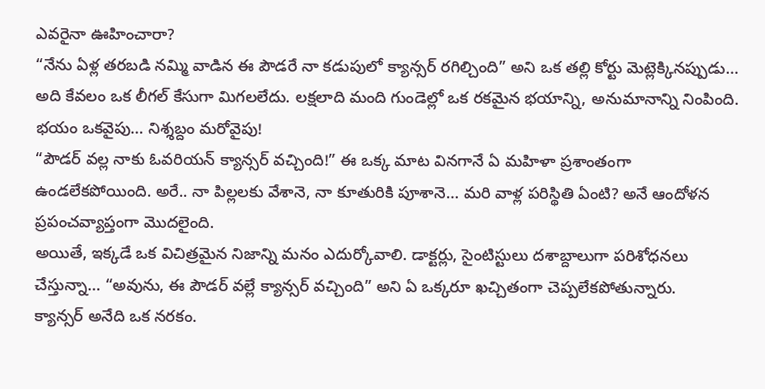ఎవరైనా ఊహించారా?
“నేను ఏళ్ల తరబడి నమ్మి వాడిన ఈ పౌడరే నా కడుపులో క్యాన్సర్ రగిల్చింది” అని ఒక తల్లి కోర్టు మెట్లెక్కినప్పుడు… అది కేవలం ఒక లీగల్ కేసుగా మిగలలేదు. లక్షలాది మంది గుండెల్లో ఒక రకమైన భయాన్ని, అనుమానాన్ని నింపింది.
భయం ఒకవైపు… నిశ్శబ్దం మరోవైపు!
“పౌడర్ వల్ల నాకు ఓవరియన్ క్యాన్సర్ వచ్చింది!” ఈ ఒక్క మాట వినగానే ఏ మహిళా ప్రశాంతంగా ఉండలేకపోయింది. అరే.. నా పిల్లలకు వేశానె, నా కూతురికి పూశానె… మరి వాళ్ల పరిస్థితి ఏంటి? అనే ఆందోళన ప్రపంచవ్యాప్తంగా మొదలైంది.
అయితే, ఇక్కడే ఒక విచిత్రమైన నిజాన్ని మనం ఎదుర్కోవాలి. డాక్టర్లు, సైంటిస్టులు దశాబ్దాలుగా పరిశోధనలు చేస్తున్నా… “అవును, ఈ పౌడర్ వల్లే క్యాన్సర్ వచ్చింది” అని ఏ ఒక్కరూ ఖచ్చితంగా చెప్పలేకపోతున్నారు.
క్యాన్సర్ అనేది ఒక నరకం.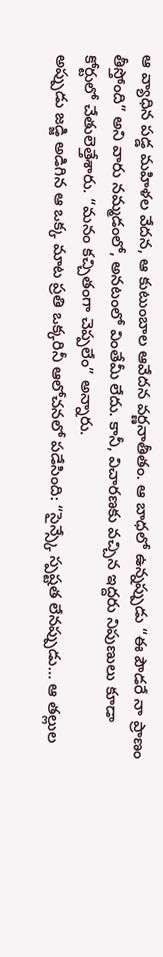ఆ వ్యాధిన పడ్డ మహిళల వేదన, ఆ కుటుంబాల ఆవేదన వర్ణనాతీతం. ఆ బాధలో ఉన్నప్పుడు “ఈ పౌడరే నా ప్రాణం తీస్తోంది” అని వారు నమ్మడంలో, అనటంలో వింతేమీ లేదు. కానీ, విచారణకు వచ్చిన ఇద్దరు నిపుణులు కూడా కోర్టులో చేతులెత్తేశారు. “మనం కచ్చితంగా చెప్పలేం” అన్నారు.
అప్పుడు జడ్జి అడిగిన ఆ ఒక్క మాట ప్రతి ఒక్కరినీ ఆలోచనలో పడేసింది: “సైన్స్కే స్పష్టత లేనప్పుడు… ఆ తల్లుల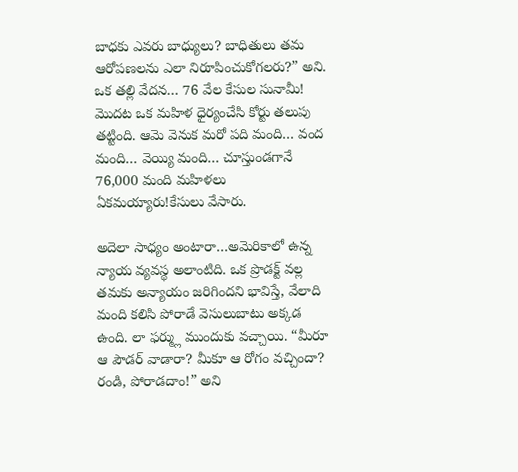బాధకు ఎవరు బాధ్యులు? బాధితులు తమ ఆరోపణలను ఎలా నిరూపించుకోగలరు?” అని.
ఒక తల్లి వేదన… 76 వేల కేసుల సునామీ!
మొదట ఒక మహిళ ధైర్యంచేసి కోర్టు తలుపు తట్టింది. ఆమె వెనుక మరో పది మంది… వంద మంది… వెయ్యి మంది… చూస్తుండగానే 76,000 మంది మహిళలు ఏకమయ్యారు!కేసులు వేసారు.

అదెలా సాధ్యం అంటారా…అమెరికాలో ఉన్న న్యాయ వ్యవస్థ అలాంటిది. ఒక ప్రొడక్ట్ వల్ల తమకు అన్యాయం జరిగిందని భావిస్తే, వేలాది మంది కలిసి పోరాడే వెసులుబాటు అక్కడ ఉంది. లా ఫర్మ్లు ముందుకు వచ్చాయి. “మీరూ ఆ పౌడర్ వాడారా? మీకూ ఆ రోగం వచ్చిందా? రండి, పోరాడదాం!” అని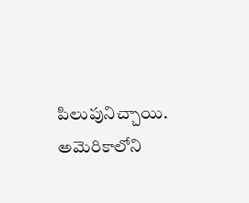పిలుపునిచ్చాయి. అమెరికాలోని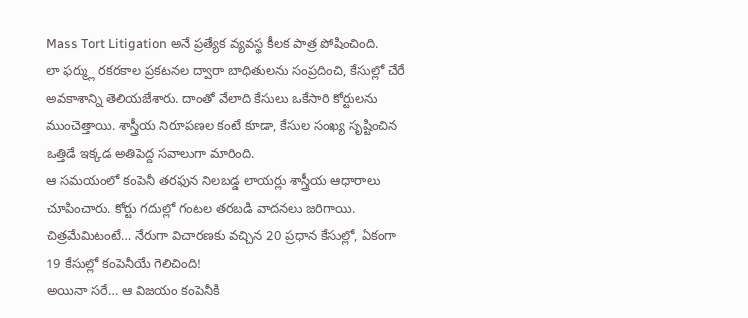Mass Tort Litigation అనే ప్రత్యేక వ్యవస్థ కీలక పాత్ర పోషించింది.
లా ఫర్మ్లు రకరకాల ప్రకటనల ద్వారా బాధితులను సంప్రదించి, కేసుల్లో చేరే అవకాశాన్ని తెలియజేశారు. దాంతో వేలాది కేసులు ఒకేసారి కోర్టులను ముంచెత్తాయి. శాస్త్రీయ నిరూపణల కంటే కూడా, కేసుల సంఖ్య సృష్టించిన ఒత్తిడే ఇక్కడ అతిపెద్ద సవాలుగా మారింది.
ఆ సమయంలో కంపెనీ తరఫున నిలబడ్డ లాయర్లు శాస్త్రీయ ఆధారాలు చూపించారు. కోర్టు గదుల్లో గంటల తరబడి వాదనలు జరిగాయి. చిత్రమేమిటంటే… నేరుగా విచారణకు వచ్చిన 20 ప్రధాన కేసుల్లో, ఏకంగా 19 కేసుల్లో కంపెనీయే గెలిచింది!
అయినా సరే… ఆ విజయం కంపెనీకి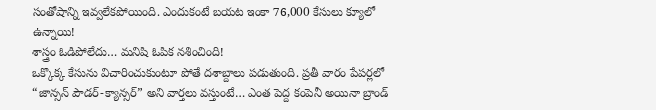సంతోషాన్ని ఇవ్వలేకపోయింది. ఎందుకంటే బయట ఇంకా 76,000 కేసులు క్యూలో ఉన్నాయి!
శాస్త్రం ఓడిపోలేదు… మనిషి ఓపిక నశించింది!
ఒక్కొక్క కేసును విచారించుకుంటూ పోతే దశాబ్దాలు పడుతుంది. ప్రతీ వారం పేపర్లలో “జాన్సన్ పౌడర్-క్యాన్సర్” అని వార్తలు వస్తుంటే… ఎంత పెద్ద కంపెనీ అయినా బ్రాండ్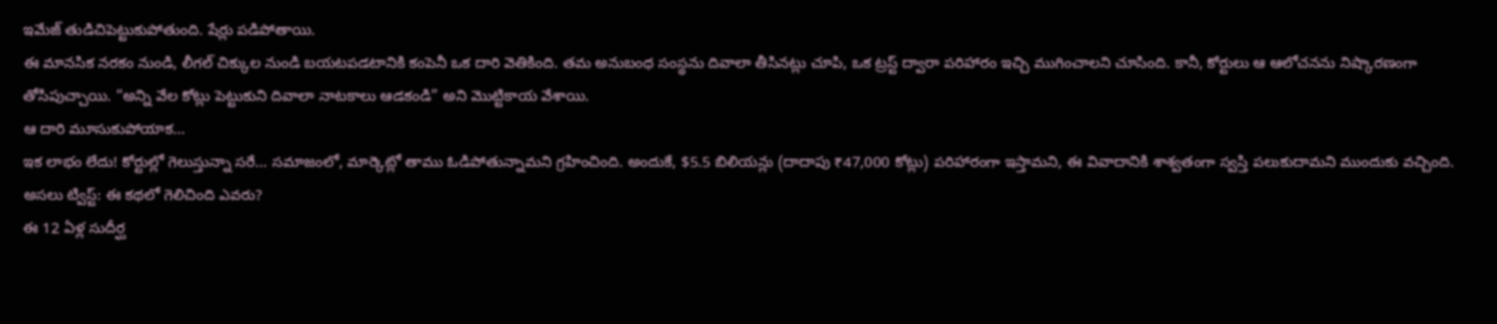ఇమేజ్ తుడిచిపెట్టుకుపోతుంది. షేర్లు పడిపోతాయి.
ఈ మానసిక నరకం నుండి, లీగల్ చిక్కుల నుండి బయటపడటానికి కంపెనీ ఒక దారి వెతికింది. తమ అనుబంధ సంస్థను దివాలా తీసినట్లు చూపి, ఒక ట్రస్ట్ ద్వారా పరిహారం ఇచ్చి ముగించాలని చూసింది. కానీ, కోర్టులు ఆ ఆలోచనను నిష్కారణంగా తోసిపుచ్చాయి. “అన్ని వేల కోట్లు పెట్టుకుని దివాలా నాటకాలు ఆడకండి” అని మొట్టికాయ వేశాయి.
ఆ దారి మూసుకుపోయాక…
ఇక లాభం లేదు! కోర్టుల్లో గెలుస్తున్నా సరే… సమాజంలో, మార్కెట్లో తాము ఓడిపోతున్నామని గ్రహించింది. అందుకే, $5.5 బిలియన్లు (దాదాపు ₹47,000 కోట్లు) పరిహారంగా ఇస్తామని, ఈ వివాదానికి శాశ్వతంగా స్వస్తి పలుకుదామని ముందుకు వచ్చింది.
అసలు ట్విస్ట్: ఈ కథలో గెలిచింది ఎవరు?
ఈ 12 ఏళ్ల సుదీర్ఘ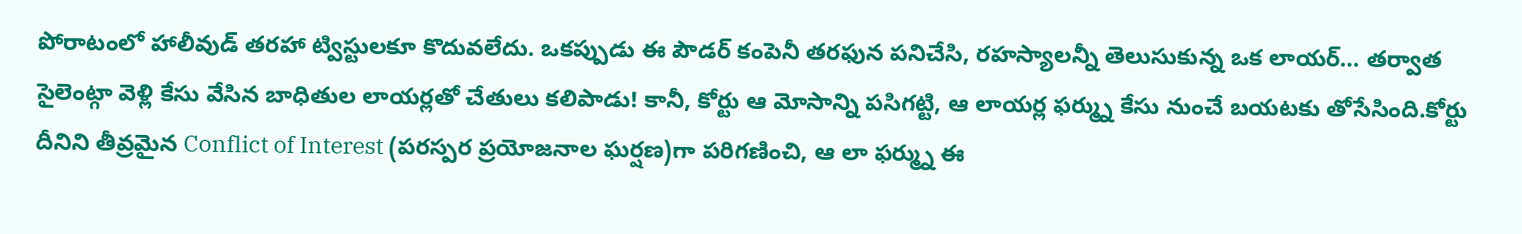పోరాటంలో హాలీవుడ్ తరహా ట్విస్టులకూ కొదువలేదు. ఒకప్పుడు ఈ పౌడర్ కంపెనీ తరఫున పనిచేసి, రహస్యాలన్నీ తెలుసుకున్న ఒక లాయర్… తర్వాత సైలెంట్గా వెళ్లి కేసు వేసిన బాధితుల లాయర్లతో చేతులు కలిపాడు! కానీ, కోర్టు ఆ మోసాన్ని పసిగట్టి, ఆ లాయర్ల ఫర్మ్ను కేసు నుంచే బయటకు తోసేసింది.కోర్టు దీనిని తీవ్రమైన Conflict of Interest (పరస్పర ప్రయోజనాల ఘర్షణ)గా పరిగణించి, ఆ లా ఫర్మ్ను ఈ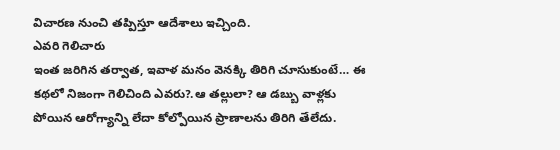విచారణ నుంచి తప్పిస్తూ ఆదేశాలు ఇచ్చింది.
ఎవరి గెలిచారు
ఇంత జరిగిన తర్వాత, ఇవాళ మనం వెనక్కి తిరిగి చూసుకుంటే… ఈ కథలో నిజంగా గెలిచింది ఎవరు?.ఆ తల్లులా? ఆ డబ్బు వాళ్లకు పోయిన ఆరోగ్యాన్ని లేదా కోల్పోయిన ప్రాణాలను తిరిగి తేలేదు.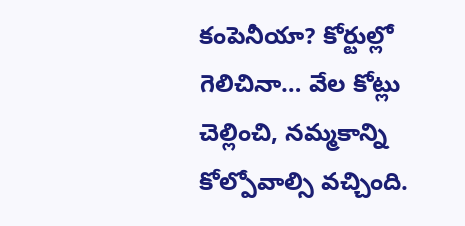కంపెనీయా? కోర్టుల్లో గెలిచినా… వేల కోట్లు చెల్లించి, నమ్మకాన్ని కోల్పోవాల్సి వచ్చింది.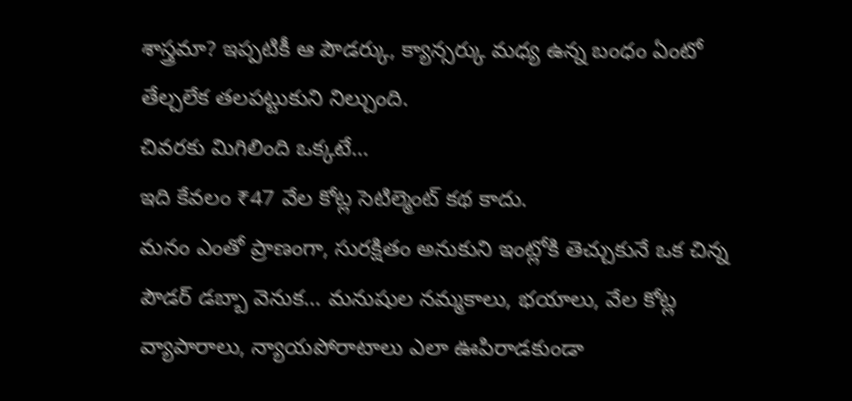శాస్త్రమా? ఇప్పటికీ ఆ పౌడర్కు, క్యాన్సర్కు మధ్య ఉన్న బంధం ఏంటో తేల్చలేక తలపట్టుకుని నిల్చుంది.
చివరకు మిగిలింది ఒక్కటే…
ఇది కేవలం ₹47 వేల కోట్ల సెటిల్మెంట్ కథ కాదు.
మనం ఎంతో ప్రాణంగా, సురక్షితం అనుకుని ఇంట్లోకి తెచ్చుకునే ఒక చిన్న పౌడర్ డబ్బా వెనుక… మనుషుల నమ్మకాలు, భయాలు, వేల కోట్ల వ్యాపారాలు, న్యాయపోరాటాలు ఎలా ఊపిరాడకుండా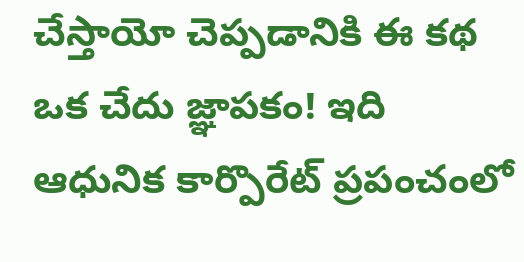చేస్తాయో చెప్పడానికి ఈ కథ ఒక చేదు జ్ఞాపకం! ఇది ఆధునిక కార్పొరేట్ ప్రపంచంలో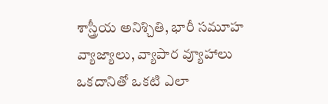శాస్త్రీయ అనిశ్చితి, భారీ సమూహ వ్యాజ్యాలు, వ్యాపార వ్యూహాలు ఒకదానితో ఒకటి ఎలా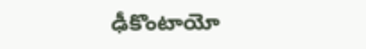ఢీకొంటాయో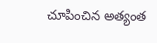చూపించిన అత్యంత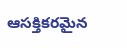ఆసక్తికరమైన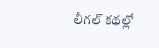లీగల్ కథల్లో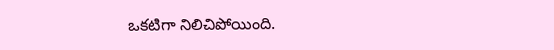ఒకటిగా నిలిచిపోయింది.